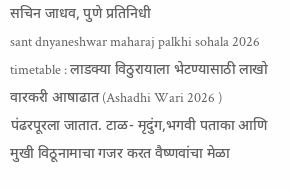सचिन जाधव, पुणे प्रतिनिधी
sant dnyaneshwar maharaj palkhi sohala 2026 timetable : लाडक्या विठुरायाला भेटण्यासाठी लाखो वारकरी आषाढात (Ashadhi Wari 2026 ) पंढरपूरला जातात. टाळ- मृदुंग,भगवी पताका आणि मुखी विठूनामाचा गजर करत वैष्णवांचा मेळा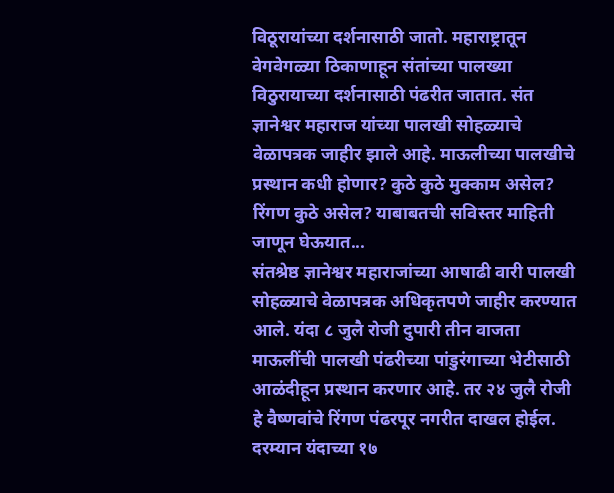विठूरायांच्या दर्शनासाठी जातो. महाराष्ट्रातून वेगवेगळ्या ठिकाणाहून संतांच्या पालख्या विठुरायाच्या दर्शनासाठी पंढरीत जातात. संत ज्ञानेश्वर महाराज यांच्या पालखी सोहळ्याचे वेळापत्रक जाहीर झाले आहे. माऊलीच्या पालखीचे प्रस्थान कधी होणार? कुठे कुठे मुक्काम असेल? रिंगण कुठे असेल? याबाबतची सविस्तर माहिती जाणून घेऊयात...
संतश्रेष्ठ ज्ञानेश्वर महाराजांच्या आषाढी वारी पालखी सोहळ्याचे वेळापत्रक अधिकृतपणे जाहीर करण्यात आले. यंदा ८ जुलै रोजी दुपारी तीन वाजता माऊलींची पालखी पंढरीच्या पांडुरंगाच्या भेटीसाठी आळंदीहून प्रस्थान करणार आहे. तर २४ जुलै रोजी हे वैष्णवांचे रिंगण पंढरपूर नगरीत दाखल होईल. दरम्यान यंदाच्या १७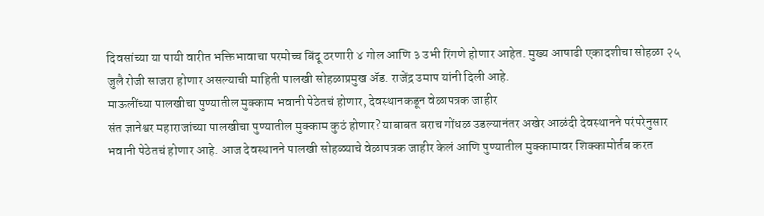दिवसांच्या या पायी वारीत भक्तिभावाचा परमोच्च बिंदू ठरणारी ४ गोल आणि ३ उभी रिंगणे होणार आहेत. मुख्य आषाढी एकादशीचा सोहळा २५ जुलै रोजी साजरा होणार असल्याची माहिती पालखी सोहळाप्रमुख ॲड. राजेंद्र उमाप यांनी दिली आहे.
माऊलींच्या पालखीचा पुण्यातील मुक्काम भवानी पेठेतचं होणार, देवस्थानकडून वेळापत्रक जाहीर
संत ज्ञानेश्वर महाराजांच्या पालखीचा पुण्यातील मुक्काम कुठं होणार? याबाबत बराच गोंधळ उडल्यानंतर अखेर आळंदी देवस्थानने परंपरेनुसार भवानी पेठेतचं होणार आहे. आज देवस्थानने पालखी सोहळ्याचे वेळापत्रक जाहीर केलं आणि पुण्यातील मुक्कामावर शिक्कामोर्तब करत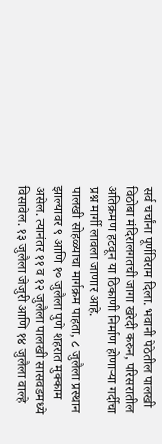सर्व चर्चांना पूर्णविराम दिला. भवानी पेठेतील पालखी विठोबा मंदिरालगतची जागा खरेदी करुन, परिसरातील अतिक्रमण हटवून या ठिकाणी निर्माण होणाऱ्या गर्दीचा प्रश्न मार्गी लावला जाणार आहे.
पालखी सोहळ्याचा मार्गक्रम पाहता, ८ जुलैला प्रस्थान झाल्यावर ९ आणि १० जुलैला पुणे शहरात मुक्काम असेल. त्यानंतर ११ व १२ जुलैला पालखी सासवडमध्ये विसावेल. १३ जुलैला जेजुरी आणि १४ जुलैला वाल्हे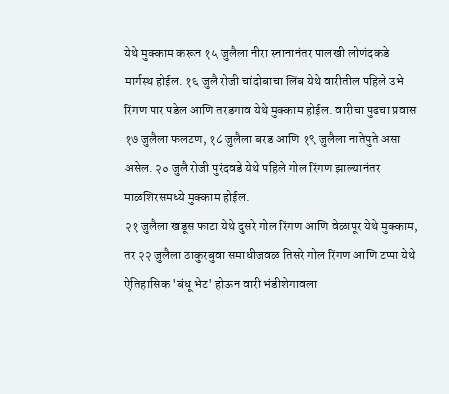येथे मुक्काम करून १५ जुलैला नीरा स्नानानंतर पालखी लोणंदकडे मार्गस्थ होईल. १६ जुलै रोजी चांदोबाचा लिंब येथे वारीतील पहिले उभे रिंगण पार पडेल आणि तरडगाव येथे मुक्काम होईल. वारीचा पुढचा प्रवास १७ जुलैला फलटण, १८ जुलैला बरड आणि १९ जुलैला नातेपुते असा असेल. २० जुलै रोजी पुरंदवडे येथे पहिले गोल रिंगण झाल्यानंतर माळशिरसमध्ये मुक्काम होईल.
२१ जुलैला खडूस फाटा येथे दुसरे गोल रिंगण आणि वेळापूर येथे मुक्काम, तर २२ जुलैला ठाकुरबुवा समाधीजवळ तिसरे गोल रिंगण आणि टप्पा येथे ऐतिहासिक 'बंधू भेट' होऊन वारी भंडीशेगावला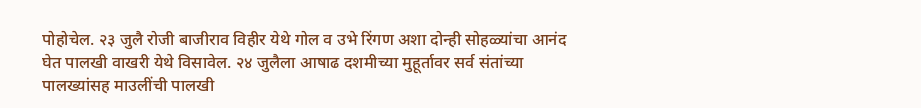पोहोचेल. २३ जुलै रोजी बाजीराव विहीर येथे गोल व उभे रिंगण अशा दोन्ही सोहळ्यांचा आनंद घेत पालखी वाखरी येथे विसावेल. २४ जुलैला आषाढ दशमीच्या मुहूर्तावर सर्व संतांच्या पालख्यांसह माउलींची पालखी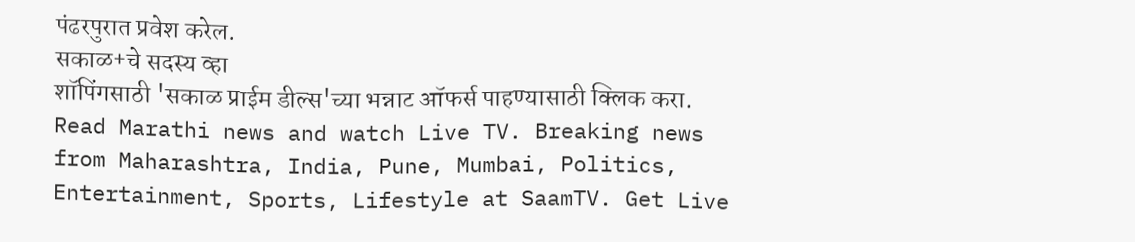पंढरपुरात प्रवेश करेल.
सकाळ+चे सदस्य व्हा
शॉपिंगसाठी 'सकाळ प्राईम डील्स'च्या भन्नाट ऑफर्स पाहण्यासाठी क्लिक करा.
Read Marathi news and watch Live TV. Breaking news from Maharashtra, India, Pune, Mumbai, Politics, Entertainment, Sports, Lifestyle at SaamTV. Get Live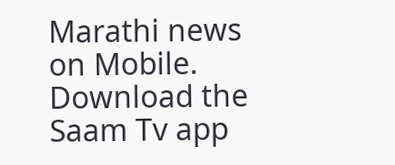Marathi news on Mobile. Download the Saam Tv app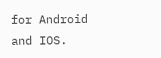for Android and IOS.